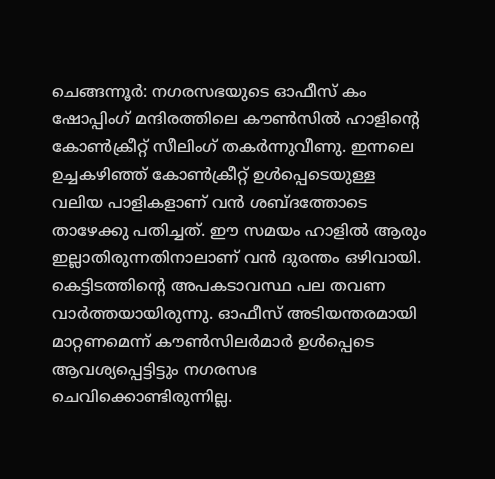ചെങ്ങന്നൂർ: നഗരസഭയുടെ ഓഫീസ് കം ഷോപ്പിംഗ് മന്ദിരത്തിലെ കൗൺസിൽ ഹാളിന്റെ കോൺക്രീറ്റ് സീലിംഗ് തകർന്നുവീണു. ഇന്നലെ ഉച്ചകഴിഞ്ഞ് കോൺക്രീറ്റ് ഉൾപ്പെടെയുള്ള വലിയ പാളികളാണ് വൻ ശബ്ദത്തോടെ താഴേക്കു പതിച്ചത്. ഈ സമയം ഹാളിൽ ആരും ഇല്ലാതിരുന്നതിനാലാണ് വൻ ദുരന്തം ഒഴിവായി.
കെട്ടിടത്തിന്റെ അപകടാവസ്ഥ പല തവണ വാർത്തയായിരുന്നു. ഓഫീസ് അടിയന്തരമായി മാറ്റണമെന്ന് കൗൺസിലർമാർ ഉൾപ്പെടെ ആവശ്യപ്പെട്ടിട്ടും നഗരസഭ ചെവിക്കൊണ്ടിരുന്നില്ല.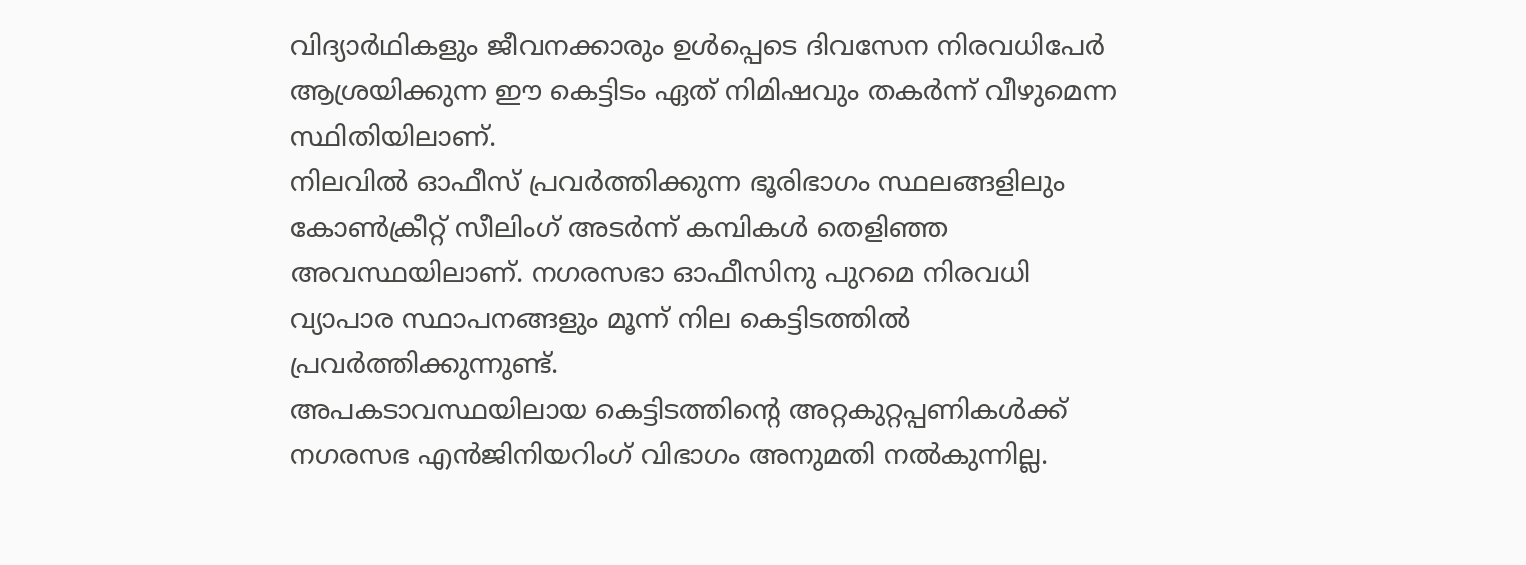വിദ്യാർഥികളും ജീവനക്കാരും ഉൾപ്പെടെ ദിവസേന നിരവധിപേർ ആശ്രയിക്കുന്ന ഈ കെട്ടിടം ഏത് നിമിഷവും തകർന്ന് വീഴുമെന്ന സ്ഥിതിയിലാണ്.
നിലവിൽ ഓഫീസ് പ്രവർത്തിക്കുന്ന ഭൂരിഭാഗം സ്ഥലങ്ങളിലും കോൺക്രീറ്റ് സീലിംഗ് അടർന്ന് കമ്പികൾ തെളിഞ്ഞ അവസ്ഥയിലാണ്. നഗരസഭാ ഓഫീസിനു പുറമെ നിരവധി വ്യാപാര സ്ഥാപനങ്ങളും മൂന്ന് നില കെട്ടിടത്തിൽ പ്രവർത്തിക്കുന്നുണ്ട്.
അപകടാവസ്ഥയിലായ കെട്ടിടത്തിന്റെ അറ്റകുറ്റപ്പണികൾക്ക് നഗരസഭ എൻജിനിയറിംഗ് വിഭാഗം അനുമതി നൽകുന്നില്ല.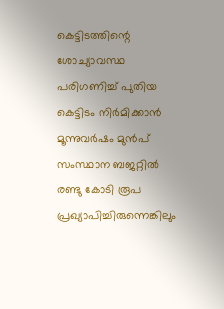കെട്ടിടത്തിന്റെ ശോച്യാവസ്ഥ പരിഗണിച്ച് പുതിയ കെട്ടിടം നിർമിക്കാൻ മൂന്നുവർഷം മുൻപ് സംസ്ഥാന ബജറ്റിൽ രണ്ടു കോടി രൂപ പ്രഖ്യാപിച്ചിരുന്നെങ്കിലും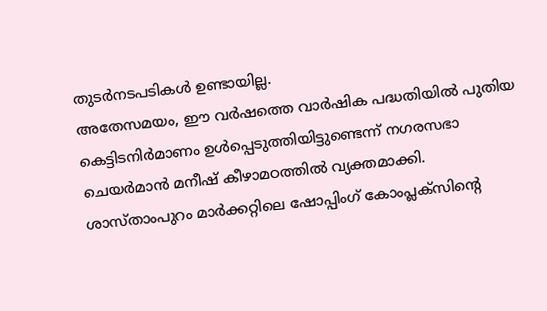തുടർനടപടികൾ ഉണ്ടായില്ല.
അതേസമയം, ഈ വർഷത്തെ വാർഷിക പദ്ധതിയിൽ പുതിയ കെട്ടിടനിർമാണം ഉൾപ്പെടുത്തിയിട്ടുണ്ടെന്ന് നഗരസഭാ ചെയർമാൻ മനീഷ് കീഴാമഠത്തിൽ വ്യക്തമാക്കി. ശാസ്താംപുറം മാർക്കറ്റിലെ ഷോപ്പിംഗ് കോംപ്ലക്സിന്റെ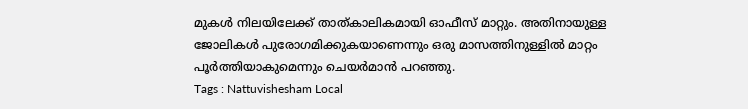മുകൾ നിലയിലേക്ക് താത്കാലികമായി ഓഫീസ് മാറ്റും. അതിനായുള്ള ജോലികൾ പുരോഗമിക്കുകയാണെന്നും ഒരു മാസത്തിനുള്ളിൽ മാറ്റം പൂർത്തിയാകുമെന്നും ചെയർമാൻ പറഞ്ഞു.
Tags : Nattuvishesham Local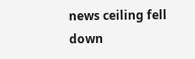news ceiling fell down